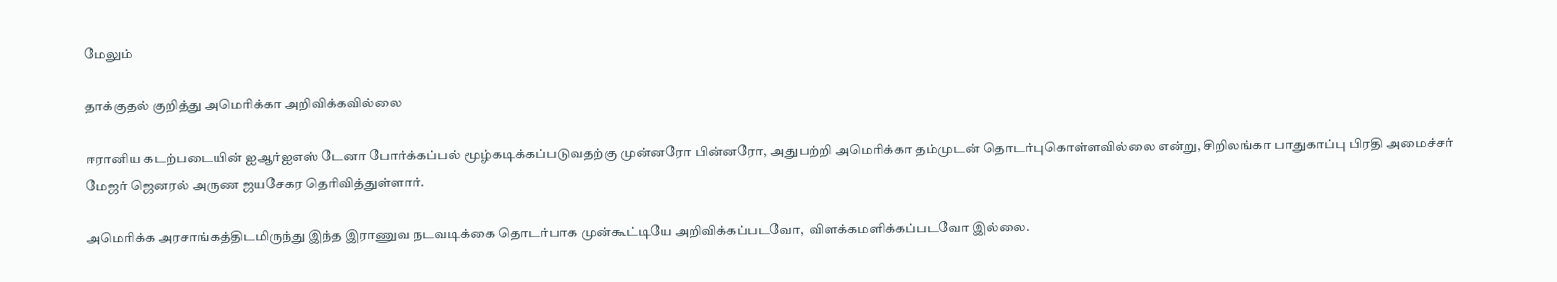மேலும்

தாக்குதல் குறித்து அமெரிக்கா அறிவிக்கவில்லை

ஈரானிய கடற்படையின் ஐஆர்ஐஎஸ் டேனா போர்க்கப்பல் மூழ்கடிக்கப்படுவதற்கு முன்னரோ பின்னரோ, அதுபற்றி அமெரிக்கா தம்முடன் தொடர்புகொள்ளவில்லை என்று, சிறிலங்கா பாதுகாப்பு பிரதி அமைச்சர் மேஜர் ஜெனரல் அருண ஜயசேகர தெரிவித்துள்ளார்.

அமெரிக்க அரசாங்கத்திடமிருந்து இந்த இராணுவ நடவடிக்கை தொடர்பாக முன்கூட்டியே அறிவிக்கப்படவோ,  விளக்கமளிக்கப்படவோ இல்லை.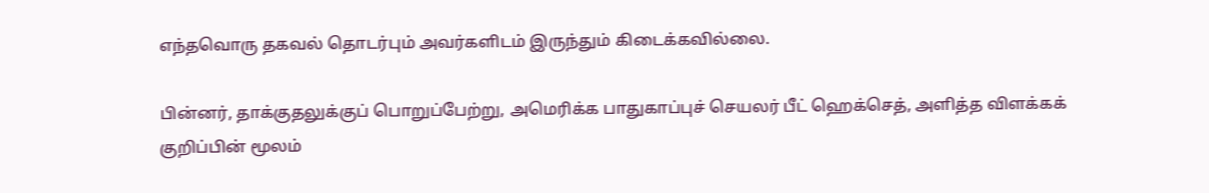எந்தவொரு தகவல் தொடர்பும் அவர்களிடம் இருந்தும் கிடைக்கவில்லை.

பின்னர், தாக்குதலுக்குப் பொறுப்பேற்று, அமெரிக்க பாதுகாப்புச் செயலர் பீட் ஹெக்செத், அளித்த விளக்கக் குறிப்பின் மூலம்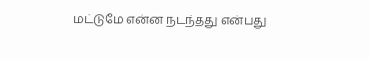மட்டுமே என்ன நடந்தது என்பது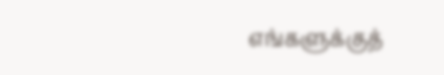எங்களுக்குத்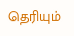தெரியும்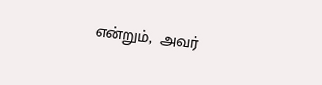என்றும்,  அவர்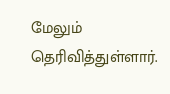மேலும் தெரிவித்துள்ளார்.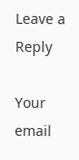Leave a Reply

Your email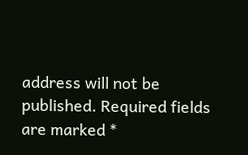address will not be published. Required fields are marked *